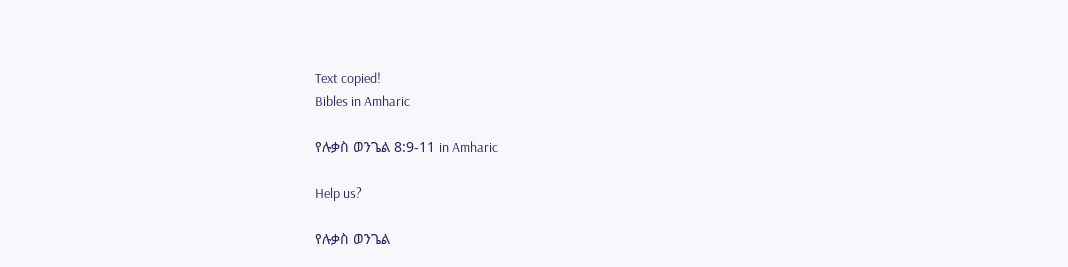Text copied!
Bibles in Amharic

የሉቃስ ወንጌል 8:9-11 in Amharic

Help us?

የሉቃስ ወንጌል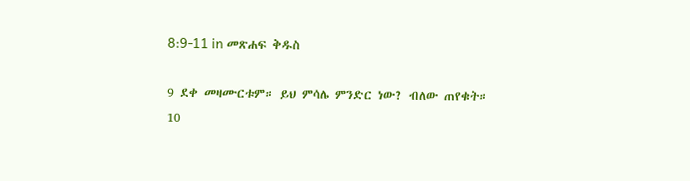8:9-11 in መጽሐፍ ቅዱስ

9 ደቀ መዛሙርቱም። ይህ ምሳሌ ምንድር ነው? ብለው ጠየቁት።
10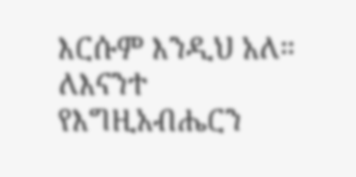እርሱም እንዲህ አለ። ለእናንተ የእግዚአብሔርን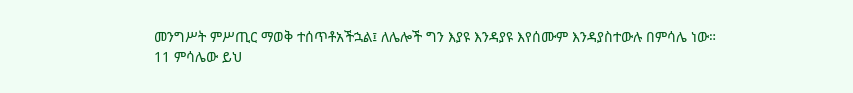መንግሥት ምሥጢር ማወቅ ተሰጥቶአችኋል፤ ለሌሎች ግን እያዩ እንዳያዩ እየሰሙም እንዳያስተውሉ በምሳሌ ነው።
11 ምሳሌው ይህ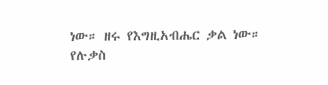ነው። ዘሩ የእግዚአብሔር ቃል ነው።
የሉቃስ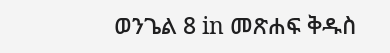ወንጌል 8 in መጽሐፍ ቅዱስ